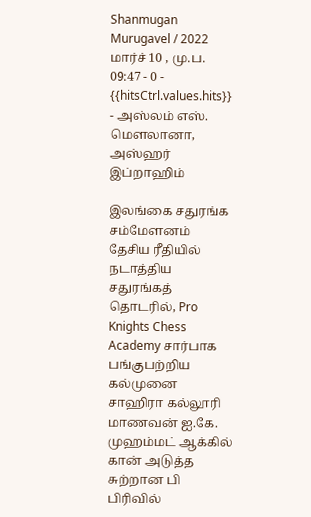Shanmugan Murugavel / 2022 மார்ச் 10 , மு.ப. 09:47 - 0 - {{hitsCtrl.values.hits}}
- அஸ்லம் எஸ். மௌலானா, அஸ்ஹர் இப்றாஹிம்

இலங்கை சதுரங்க சம்மேளனம் தேசிய ரீதியில் நடாத்திய சதுரங்கத் தொடரில், Pro Knights Chess Academy சார்பாக பங்குபற்றிய கல்முனை சாஹிரா கல்லூரி மாணவன் ஐ.கே. முஹம்மட் ஆக்கில் கான் அடுத்த சுற்றான பி பிரிவில்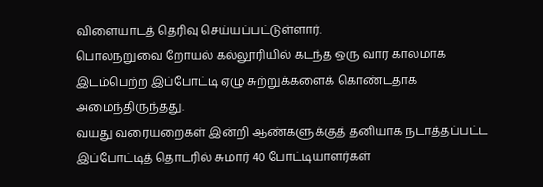விளையாடத் தெரிவு செய்யப்பட்டுள்ளார்.
பொலநறுவை றோயல் கல்லூரியில் கடந்த ஒரு வார காலமாக இடம்பெற்ற இப்போட்டி ஏழு சுற்றுக்களைக் கொண்டதாக அமைந்திருந்தது.
வயது வரையறைகள் இன்றி ஆண்களுக்குத் தனியாக நடாத்தப்பட்ட இப்போட்டித் தொடரில் சுமார் 40 போட்டியாளர்கள்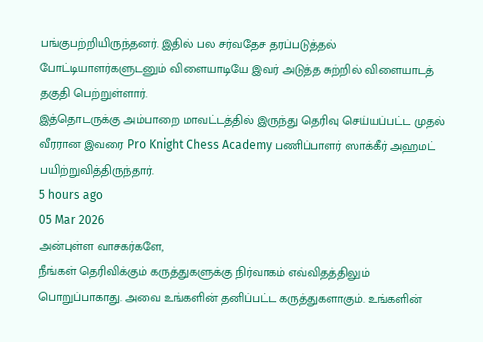பங்குபற்றியிருந்தனர். இதில் பல சர்வதேச தரப்படுத்தல் போட்டியாளர்களுடனும் விளையாடியே இவர் அடுத்த சுற்றில் விளையாடத் தகுதி பெற்றுள்ளார்.
இத்தொடருக்கு அம்பாறை மாவட்டத்தில் இருந்து தெரிவு செய்யப்பட்ட முதல் வீரரான இவரை Pro Knight Chess Academy பணிப்பாளர் ஸாக்கீர் அஹமட் பயிற்றுவித்திருந்தார்.
5 hours ago
05 Mar 2026
அன்புள்ள வாசகர்களே,
நீங்கள் தெரிவிக்கும் கருத்துகளுக்கு நிர்வாகம் எவ்விதத்திலும் பொறுப்பாகாது. அவை உங்களின் தனிப்பட்ட கருத்துகளாகும். உங்களின்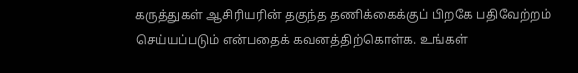கருத்துகள் ஆசிரியரின் தகுந்த தணிக்கைக்குப் பிறகே பதிவேற்றம் செய்யப்படும் என்பதைக் கவனத்திற்கொள்க. உங்கள்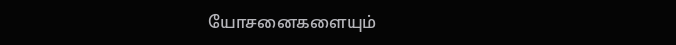யோசனைகளையும்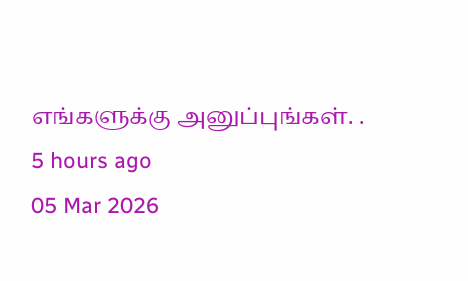எங்களுக்கு அனுப்புங்கள். .
5 hours ago
05 Mar 2026